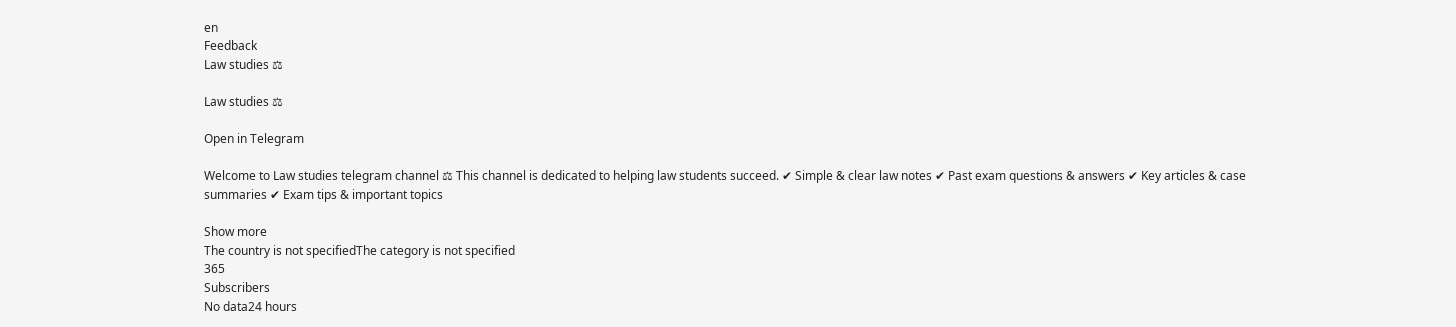en
Feedback
Law studies ⚖

Law studies ⚖

Open in Telegram

Welcome to Law studies telegram channel ⚖ This channel is dedicated to helping law students succeed. ✔ Simple & clear law notes ✔ Past exam questions & answers ✔ Key articles & case summaries ✔ Exam tips & important topics

Show more
The country is not specifiedThe category is not specified
365
Subscribers
No data24 hours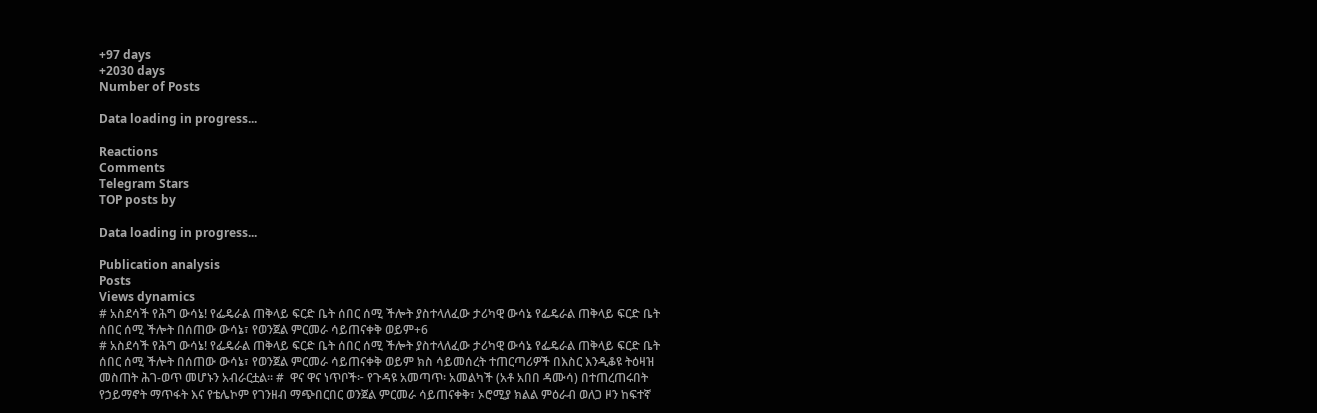+97 days
+2030 days
Number of Posts

Data loading in progress...

Reactions
Comments
Telegram Stars
TOP posts by

Data loading in progress...

Publication analysis
Posts
Views dynamics
# አስደሳች የሕግ ውሳኔ! የፌዴራል ጠቅላይ ፍርድ ቤት ሰበር ሰሚ ችሎት ያስተላለፈው ታሪካዊ ውሳኔ የፌዴራል ጠቅላይ ፍርድ ቤት ሰበር ሰሚ ችሎት በሰጠው ውሳኔ፣ የወንጀል ምርመራ ሳይጠናቀቅ ወይም+6
# አስደሳች የሕግ ውሳኔ! የፌዴራል ጠቅላይ ፍርድ ቤት ሰበር ሰሚ ችሎት ያስተላለፈው ታሪካዊ ውሳኔ የፌዴራል ጠቅላይ ፍርድ ቤት ሰበር ሰሚ ችሎት በሰጠው ውሳኔ፣ የወንጀል ምርመራ ሳይጠናቀቅ ወይም ክስ ሳይመሰረት ተጠርጣሪዎች በእስር እንዲቆዩ ትዕዛዝ መስጠት ሕገ-ወጥ መሆኑን አብራርቷል። #  ዋና ዋና ነጥቦች፦ የጉዳዩ አመጣጥ፡ አመልካች (አቶ አበበ ዳሙሳ) በተጠረጠሩበት የኃይማኖት ማጥፋት እና የቴሌኮም የገንዘብ ማጭበርበር ወንጀል ምርመራ ሳይጠናቀቅ፣ ኦሮሚያ ክልል ምዕራብ ወለጋ ዞን ከፍተኛ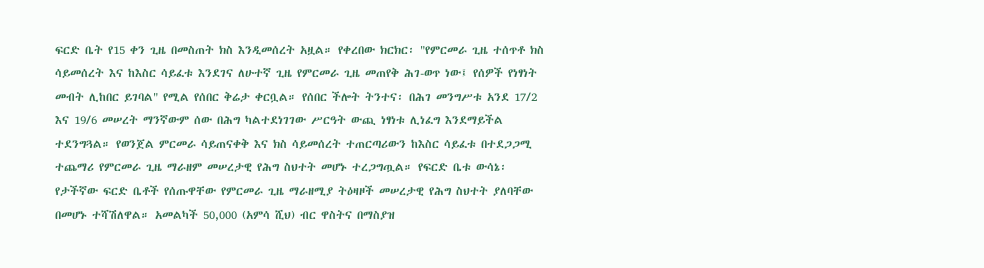ፍርድ ቤት የ15 ቀን ጊዜ በመስጠት ክስ እንዲመሰረት አዟል። የቀረበው ክርክር፡ "የምርመራ ጊዜ ተሰጥቶ ክስ ሳይመሰረት እና ከእስር ሳይፈቱ እንደገና ለሁተኛ ጊዜ የምርመራ ጊዜ መጠየቅ ሕገ-ወጥ ነው፤ የሰዎች የነፃነት መብት ሊከበር ይገባል" የሚል የሰበር ቅሬታ ቀርቧል። የሰበር ችሎት ትንተና፡ በሕገ መንግሥቱ አንደ 17/2 እና 19/6 መሠረት ማንኛውም ሰው በሕግ ካልተደነገገው ሥርዓት ውጪ ነፃነቱ ሊነፈግ እንደማይችል ተደንግጓል። የወንጀል ምርመራ ሳይጠናቀቅ እና ክስ ሳይመሰረት ተጠርጣሪውን ከእስር ሳይፈቱ በተደጋጋሚ ተጨማሪ የምርመራ ጊዜ ማራዘም መሠረታዊ የሕግ ስህተት መሆኑ ተረጋግጧል። የፍርድ ቤቱ ውሳኔ፡ የታችኛው ፍርድ ቤቶች የሰጡዋቸው የምርመራ ጊዜ ማራዘሚያ ትዕዛዞች መሠረታዊ የሕግ ስህተት ያለባቸው በመሆኑ ተሻሽለዋል። አመልካች 50,000 (አምሳ ሺህ) ብር ዋስትና በማስያዝ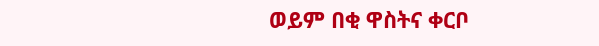ወይም በቂ ዋስትና ቀርቦ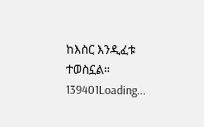ከእስር እንዲፈቱ ተወስኗል።
139401Loading...